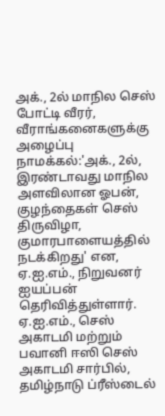அக்., 2ல் மாநில செஸ் போட்டி வீரர், வீராங்கனைகளுக்கு அழைப்பு
நாமக்கல்:'அக்., 2ல், இரண்டாவது மாநில அளவிலான ஓபன், குழந்தைகள் செஸ் திருவிழா, குமாரபாளையத்தில் நடக்கிறது' என, ஏ.ஐ.எம்., நிறுவனர் ஐயப்பன் தெரிவித்துள்ளார்.
ஏ.ஐ.எம்., செஸ் அகாடமி மற்றும் பவானி ஈஸி செஸ் அகாடமி சார்பில், தமிழ்நாடு ப்ரீஸ்டைல்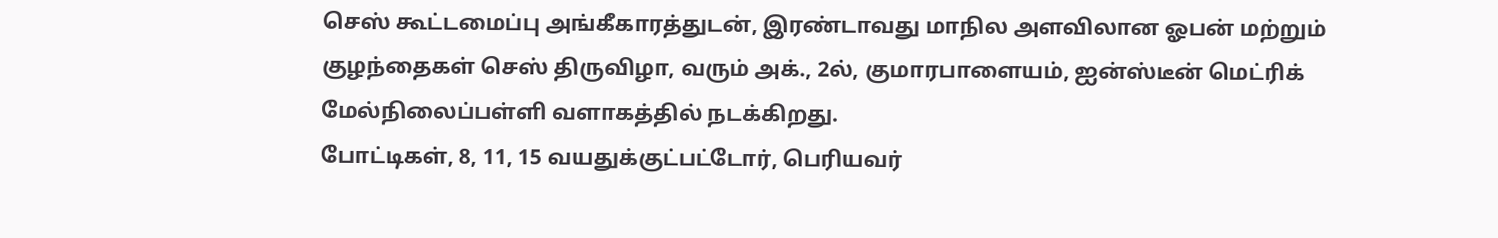செஸ் கூட்டமைப்பு அங்கீகாரத்துடன், இரண்டாவது மாநில அளவிலான ஓபன் மற்றும் குழந்தைகள் செஸ் திருவிழா, வரும் அக்., 2ல், குமாரபாளையம், ஐன்ஸ்டீன் மெட்ரிக் மேல்நிலைப்பள்ளி வளாகத்தில் நடக்கிறது.
போட்டிகள், 8, 11, 15 வயதுக்குட்பட்டோர், பெரியவர்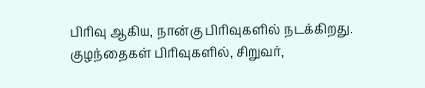பிரிவு ஆகிய, நான்கு பிரிவுகளில் நடக்கிறது. குழந்தைகள் பிரிவுகளில், சிறுவர்,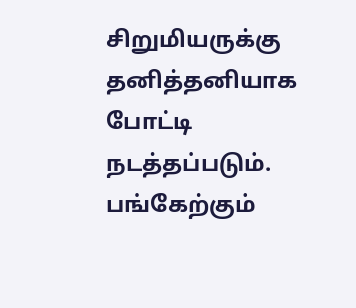சிறுமியருக்கு தனித்தனியாக போட்டி நடத்தப்படும். பங்கேற்கும்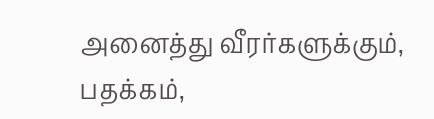அனைத்து வீரர்களுக்கும், பதக்கம்,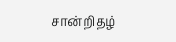சான்றிதழ்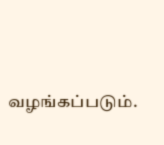வழங்கப்படும்.